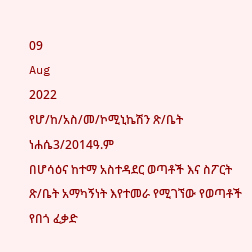09
Aug
2022
የሆ/ከ/አስ/መ/ኮሚኒኬሽን ጽ/ቤት ነሐሴ3/2014ዓ.ም
በሆሳዕና ከተማ አስተዳደር ወጣቶች እና ስፖርት ጽ/ቤት አማካኝነት እየተመራ የሚገኘው የወጣቶች የበጎ ፈቃድ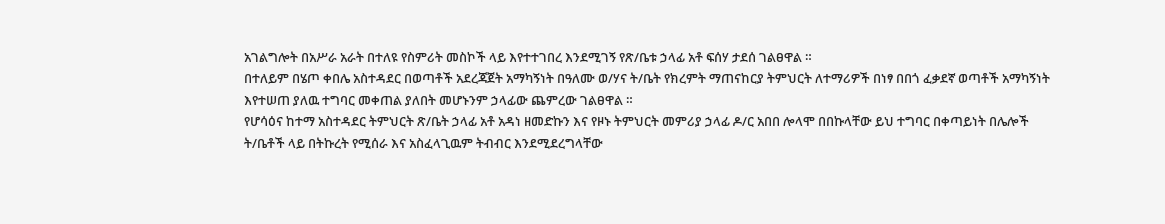አገልግሎት በአሥራ አራት በተለዩ የስምሪት መስኮች ላይ እየተተገበረ እንደሚገኝ የጽ/ቤቱ ኃላፊ አቶ ፍሰሃ ታደሰ ገልፀዋል ።
በተለይም በሄጦ ቀበሌ አስተዳደር በወጣቶች አደረጃጀት አማካኝነት በዓለሙ ወ/ሃና ት/ቤት የክረምት ማጠናከርያ ትምህርት ለተማሪዎች በነፃ በበጎ ፈቃደኛ ወጣቶች አማካኝነት እየተሠጠ ያለዉ ተግባር መቀጠል ያለበት መሆኑንም ኃላፊው ጨምረው ገልፀዋል ።
የሆሳዕና ከተማ አስተዳደር ትምህርት ጽ/ቤት ኃላፊ አቶ አዳነ ዘመድኩን እና የዞኑ ትምህርት መምሪያ ኃላፊ ዶ/ር አበበ ሎላሞ በበኩላቸው ይህ ተግባር በቀጣይነት በሌሎች ት/ቤቶች ላይ በትኩረት የሚሰራ እና አስፈላጊዉም ትብብር እንደሚደረግላቸው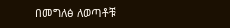በመግለፅ ለወጣቶቹ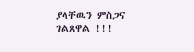ያላቸዉን ምስጋና ገልጸዋል !!!